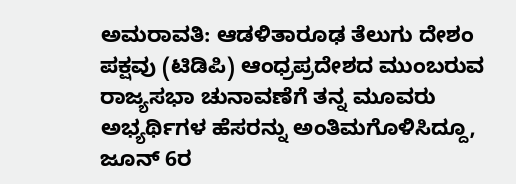ಅಮರಾವತಿ: ಆಡಳಿತಾರೂಢ ತೆಲುಗು ದೇಶಂ ಪಕ್ಷವು (ಟಿಡಿಪಿ) ಆಂಧ್ರಪ್ರದೇಶದ ಮುಂಬರುವ ರಾಜ್ಯಸಭಾ ಚುನಾವಣೆಗೆ ತನ್ನ ಮೂವರು ಅಭ್ಯರ್ಥಿಗಳ ಹೆಸರನ್ನು ಅಂತಿಮಗೊಳಿಸಿದ್ದೂ, ಜೂನ್ 6ರ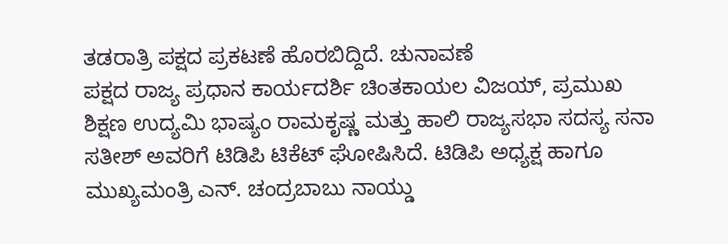ತಡರಾತ್ರಿ ಪಕ್ಷದ ಪ್ರಕಟಣೆ ಹೊರಬಿದ್ದಿದೆ. ಚುನಾವಣೆ
ಪಕ್ಷದ ರಾಜ್ಯ ಪ್ರಧಾನ ಕಾರ್ಯದರ್ಶಿ ಚಿಂತಕಾಯಲ ವಿಜಯ್, ಪ್ರಮುಖ ಶಿಕ್ಷಣ ಉದ್ಯಮಿ ಭಾಷ್ಯಂ ರಾಮಕೃಷ್ಣ ಮತ್ತು ಹಾಲಿ ರಾಜ್ಯಸಭಾ ಸದಸ್ಯ ಸನಾ ಸತೀಶ್ ಅವರಿಗೆ ಟಿಡಿಪಿ ಟಿಕೆಟ್ ಘೋಷಿಸಿದೆ. ಟಿಡಿಪಿ ಅಧ್ಯಕ್ಷ ಹಾಗೂ ಮುಖ್ಯಮಂತ್ರಿ ಎನ್. ಚಂದ್ರಬಾಬು ನಾಯ್ಡು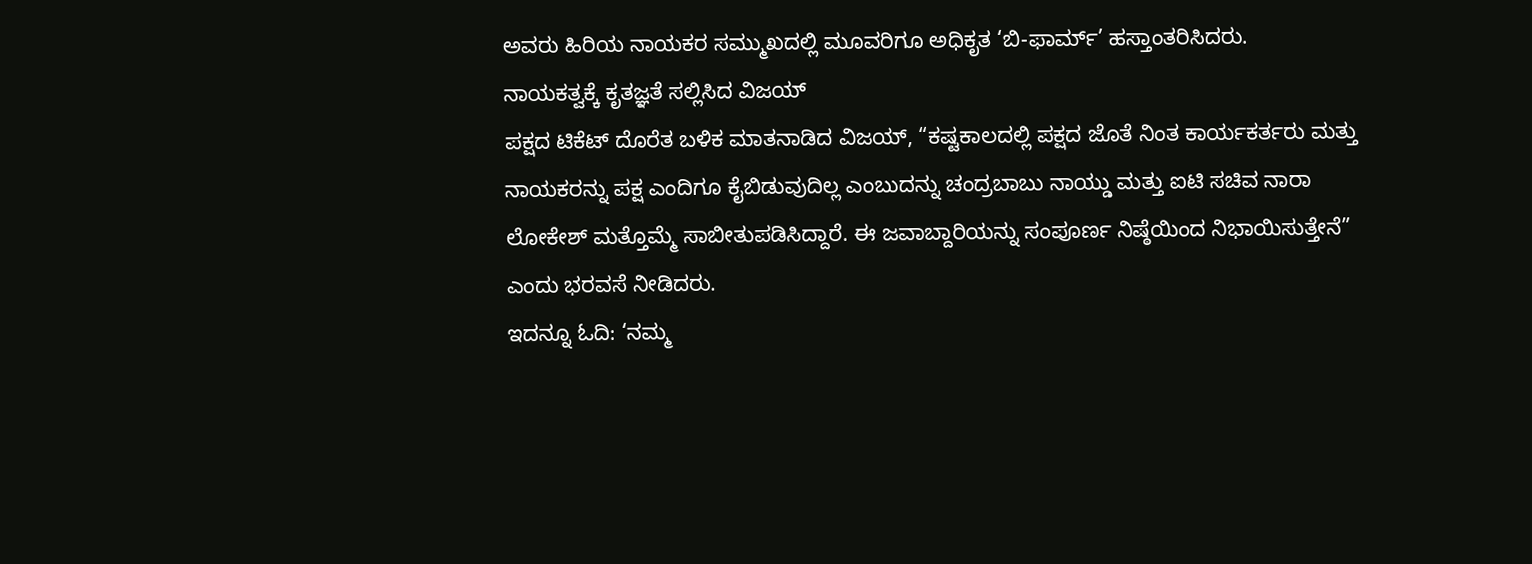ಅವರು ಹಿರಿಯ ನಾಯಕರ ಸಮ್ಮುಖದಲ್ಲಿ ಮೂವರಿಗೂ ಅಧಿಕೃತ ‘ಬಿ-ಫಾರ್ಮ್’ ಹಸ್ತಾಂತರಿಸಿದರು.
ನಾಯಕತ್ವಕ್ಕೆ ಕೃತಜ್ಞತೆ ಸಲ್ಲಿಸಿದ ವಿಜಯ್
ಪಕ್ಷದ ಟಿಕೆಟ್ ದೊರೆತ ಬಳಿಕ ಮಾತನಾಡಿದ ವಿಜಯ್, “ಕಷ್ಟಕಾಲದಲ್ಲಿ ಪಕ್ಷದ ಜೊತೆ ನಿಂತ ಕಾರ್ಯಕರ್ತರು ಮತ್ತು ನಾಯಕರನ್ನು ಪಕ್ಷ ಎಂದಿಗೂ ಕೈಬಿಡುವುದಿಲ್ಲ ಎಂಬುದನ್ನು ಚಂದ್ರಬಾಬು ನಾಯ್ಡು ಮತ್ತು ಐಟಿ ಸಚಿವ ನಾರಾ ಲೋಕೇಶ್ ಮತ್ತೊಮ್ಮೆ ಸಾಬೀತುಪಡಿಸಿದ್ದಾರೆ. ಈ ಜವಾಬ್ದಾರಿಯನ್ನು ಸಂಪೂರ್ಣ ನಿಷ್ಠೆಯಿಂದ ನಿಭಾಯಿಸುತ್ತೇನೆ” ಎಂದು ಭರವಸೆ ನೀಡಿದರು.
ಇದನ್ನೂ ಓದಿ: ‘ನಮ್ಮ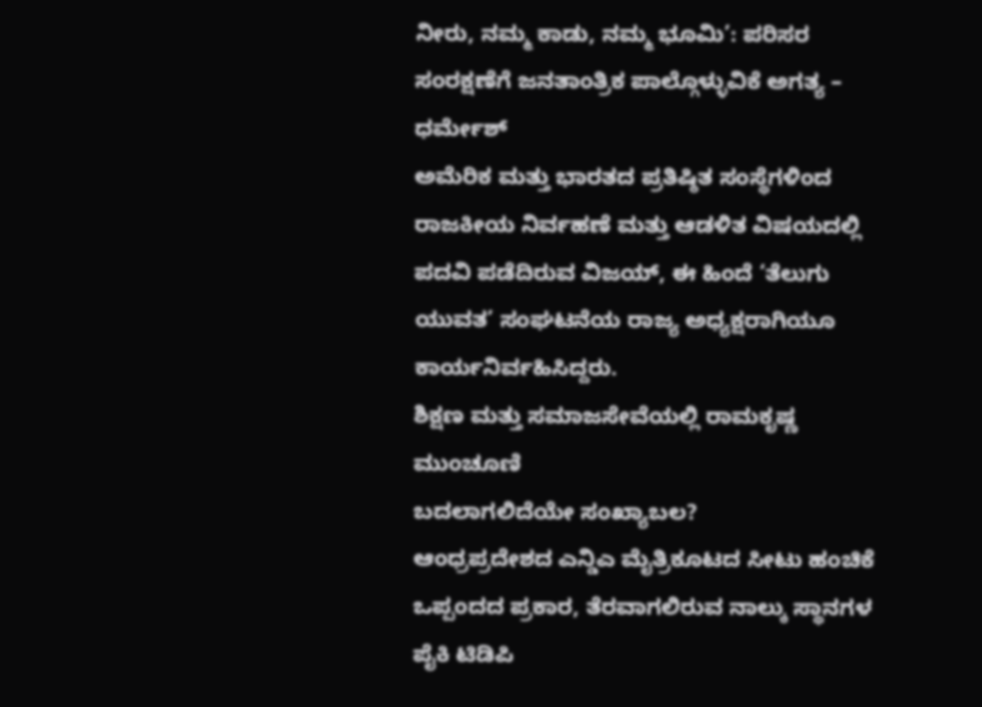ನೀರು, ನಮ್ಮ ಕಾಡು, ನಮ್ಮ ಭೂಮಿ’: ಪರಿಸರ ಸಂರಕ್ಷಣೆಗೆ ಜನತಾಂತ್ರಿಕ ಪಾಲ್ಗೊಳ್ಳುವಿಕೆ ಅಗತ್ಯ – ಧರ್ಮೇಶ್
ಅಮೆರಿಕ ಮತ್ತು ಭಾರತದ ಪ್ರತಿಷ್ಠಿತ ಸಂಸ್ಥೆಗಳಿಂದ ರಾಜಕೀಯ ನಿರ್ವಹಣೆ ಮತ್ತು ಆಡಳಿತ ವಿಷಯದಲ್ಲಿ ಪದವಿ ಪಡೆದಿರುವ ವಿಜಯ್, ಈ ಹಿಂದೆ ‘ತೆಲುಗು ಯುವತ’ ಸಂಘಟನೆಯ ರಾಜ್ಯ ಅಧ್ಯಕ್ಷರಾಗಿಯೂ ಕಾರ್ಯನಿರ್ವಹಿಸಿದ್ದರು.
ಶಿಕ್ಷಣ ಮತ್ತು ಸಮಾಜಸೇವೆಯಲ್ಲಿ ರಾಮಕೃಷ್ಣ ಮುಂಚೂಣಿ
ಬದಲಾಗಲಿದೆಯೇ ಸಂಖ್ಯಾಬಲ?
ಆಂಧ್ರಪ್ರದೇಶದ ಎನ್ಡಿಎ ಮೈತ್ರಿಕೂಟದ ಸೀಟು ಹಂಚಿಕೆ ಒಪ್ಪಂದದ ಪ್ರಕಾರ, ತೆರವಾಗಲಿರುವ ನಾಲ್ಕು ಸ್ಥಾನಗಳ ಪೈಕಿ ಟಿಡಿಪಿ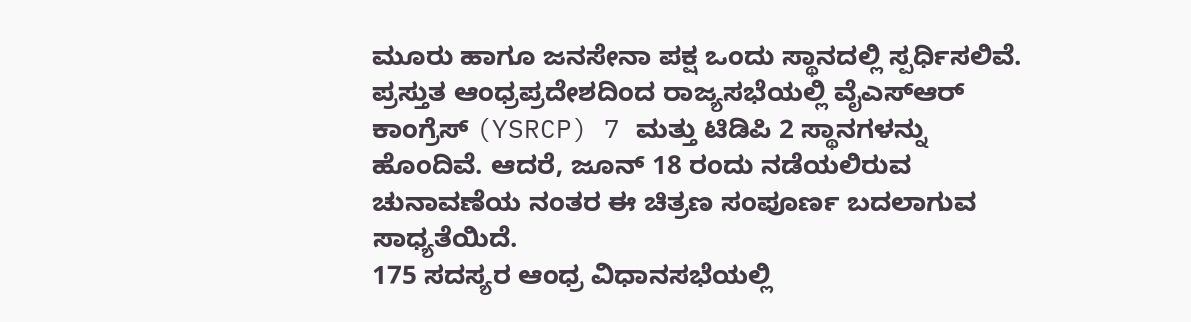ಮೂರು ಹಾಗೂ ಜನಸೇನಾ ಪಕ್ಷ ಒಂದು ಸ್ಥಾನದಲ್ಲಿ ಸ್ಪರ್ಧಿಸಲಿವೆ.
ಪ್ರಸ್ತುತ ಆಂಧ್ರಪ್ರದೇಶದಿಂದ ರಾಜ್ಯಸಭೆಯಲ್ಲಿ ವೈಎಸ್ಆರ್ ಕಾಂಗ್ರೆಸ್ (YSRCP) 7 ಮತ್ತು ಟಿಡಿಪಿ 2 ಸ್ಥಾನಗಳನ್ನು ಹೊಂದಿವೆ. ಆದರೆ, ಜೂನ್ 18 ರಂದು ನಡೆಯಲಿರುವ ಚುನಾವಣೆಯ ನಂತರ ಈ ಚಿತ್ರಣ ಸಂಪೂರ್ಣ ಬದಲಾಗುವ ಸಾಧ್ಯತೆಯಿದೆ.
175 ಸದಸ್ಯರ ಆಂಧ್ರ ವಿಧಾನಸಭೆಯಲ್ಲಿ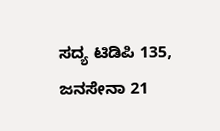ಸದ್ಯ ಟಿಡಿಪಿ 135, ಜನಸೇನಾ 21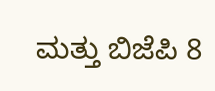ಮತ್ತು ಬಿಜೆಪಿ 8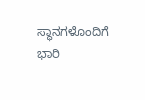ಸ್ಥಾನಗಳೊಂದಿಗೆ ಭಾರಿ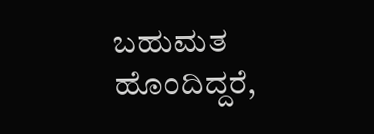ಬಹುಮತ ಹೊಂದಿದ್ದರೆ,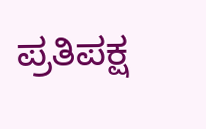ಪ್ರತಿಪಕ್ಷ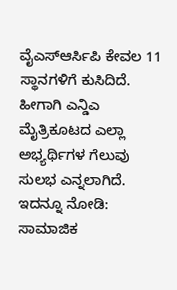ವೈಎಸ್ಆರ್ಸಿಪಿ ಕೇವಲ 11 ಸ್ಥಾನಗಳಿಗೆ ಕುಸಿದಿದೆ. ಹೀಗಾಗಿ ಎನ್ಡಿಎ ಮೈತ್ರಿಕೂಟದ ಎಲ್ಲಾ ಅಭ್ಯರ್ಥಿಗಳ ಗೆಲುವು ಸುಲಭ ಎನ್ನಲಾಗಿದೆ.
ಇದನ್ನೂ ನೋಡಿ: ಸಾಮಾಜಿಕ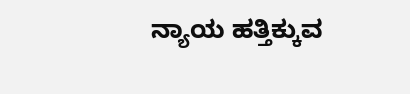ನ್ಯಾಯ ಹತ್ತಿಕ್ಕುವ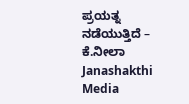ಪ್ರಯತ್ನ ನಡೆಯುತ್ತಿದೆ – ಕೆ.ನೀಲಾ Janashakthi Media